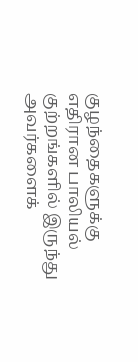குழந்தைகளுக்கு எதிரான பாலியல் குற்றங்களில் இருந்து அவர்களைக்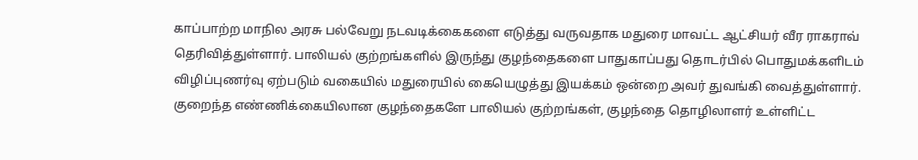காப்பாற்ற மாநில அரசு பல்வேறு நடவடிக்கைகளை எடுத்து வருவதாக மதுரை மாவட்ட ஆட்சியர் வீர ராகராவ் தெரிவித்துள்ளார். பாலியல் குற்றங்களில் இருந்து குழந்தைகளை பாதுகாப்பது தொடர்பில் பொதுமக்களிடம் விழிப்புணர்வு ஏற்படும் வகையில் மதுரையில் கையெழுத்து இயக்கம் ஒன்றை அவர் துவங்கி வைத்துள்ளார். குறைந்த எண்ணிக்கையிலான குழந்தைகளே பாலியல் குற்றங்கள், குழந்தை தொழிலாளர் உள்ளிட்ட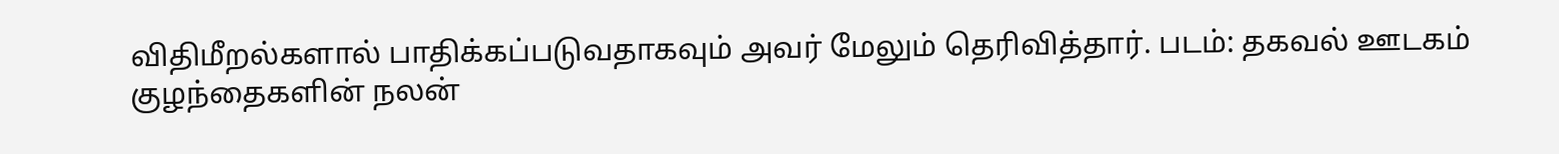விதிமீறல்களால் பாதிக்கப்படுவதாகவும் அவர் மேலும் தெரிவித்தார். படம்: தகவல் ஊடகம்
குழந்தைகளின் நலன்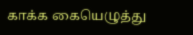காக்க கையெழுத்து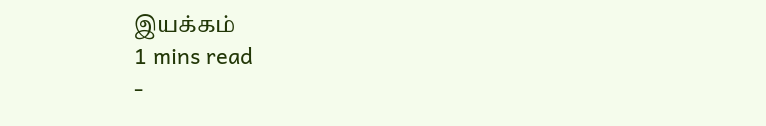இயக்கம்
1 mins read
-